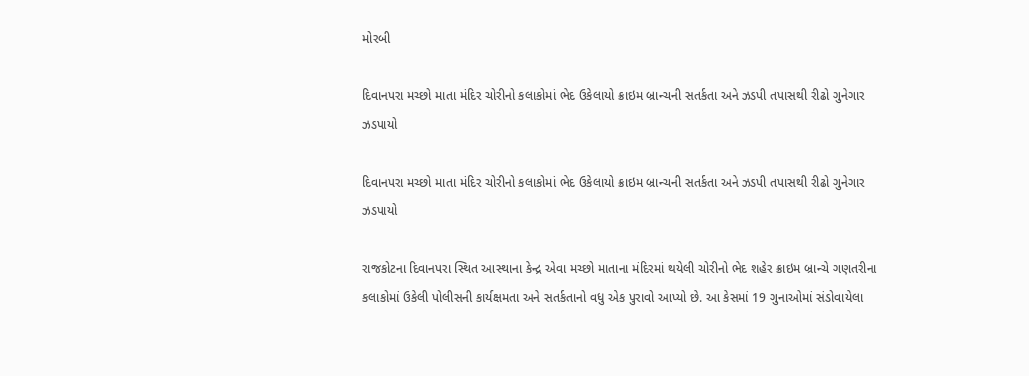મોરબી

દિવાનપરા મચ્છો માતા મંદિર ચોરીનો કલાકોમાં ભેદ ઉકેલાયો ક્રાઇમ બ્રાન્ચની સતર્કતા અને ઝડપી તપાસથી રીઢો ગુનેગાર ઝડપાયો

દિવાનપરા મચ્છો માતા મંદિર ચોરીનો કલાકોમાં ભેદ ઉકેલાયો ક્રાઇમ બ્રાન્ચની સતર્કતા અને ઝડપી તપાસથી રીઢો ગુનેગાર ઝડપાયો

રાજકોટના દિવાનપરા સ્થિત આસ્થાના કેન્દ્ર એવા મચ્છો માતાના મંદિરમાં થયેલી ચોરીનો ભેદ શહેર ક્રાઇમ બ્રાન્ચે ગણતરીના કલાકોમાં ઉકેલી પોલીસની કાર્યક્ષમતા અને સતર્કતાનો વધુ એક પુરાવો આપ્યો છે. આ કેસમાં 19 ગુનાઓમાં સંડોવાયેલા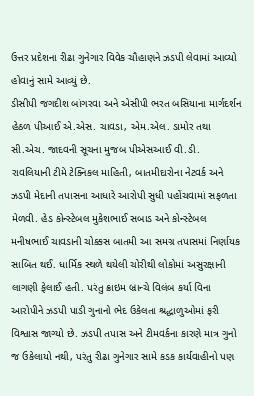ઉત્તર પ્રદેશના રીઢા ગુનેગાર વિવેક ચૌહાણને ઝડપી લેવામાં આવ્યો હોવાનું સામે આવ્યું છે.
ડીસીપી જગદીશ બાંગરવા અને એસીપી ભરત બસિયાના માર્ગદર્શન હેઠળ પીઆઈ એ.એસ. ચાવડા, એમ.એલ. ડામોર તથા સી.એચ. જાદવની સૂચના મુજબ પીએસઆઈ વી.ડી. રાવલિયાની ટીમે ટેક્નિકલ માહિતી, બાતમીદારોના નેટવર્ક અને ઝડપી મેદાની તપાસના આધારે આરોપી સુધી પહોંચવામાં સફળતા મેળવી. હેડ કોન્સ્ટેબલ મુકેશભાઈ સબાડ અને કોન્સ્ટેબલ મનીષભાઈ ચાવડાની ચોક્કસ બાતમી આ સમગ્ર તપાસમાં નિર્ણાયક સાબિત થઈ. ધાર્મિક સ્થળે થયેલી ચોરીથી લોકોમાં અસુરક્ષાની લાગણી ફેલાઈ હતી. પરંતુ ક્રાઇમ બ્રાન્ચે વિલંબ કર્યા વિના આરોપીને ઝડપી પાડી ગુનાનો ભેદ ઉકેલતા શ્રદ્ધાળુઓમાં ફરી વિશ્વાસ જાગ્યો છે. ઝડપી તપાસ અને ટીમવર્કના કારણે માત્ર ગુનો જ ઉકેલાયો નથી, પરંતુ રીઢા ગુનેગાર સામે કડક કાર્યવાહીનો પણ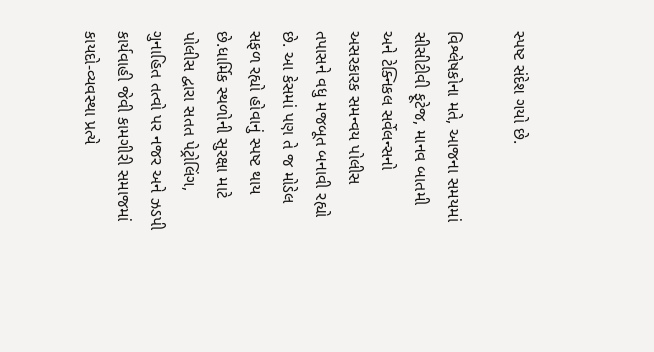સ્પષ્ટ સંદેશ ગયો છે.

વિશ્લેષકોના મતે, આજના સમયમાં સીસીટીવી ફૂટેજ, માનવ બાતમી અને ટેક્નિકલ સર્વેલન્સનો અસરકારક સમન્વય પોલીસ તપાસને વધુ મજબૂત બનાવી રહ્યો છે. આ કેસમાં પણ તે જ મોડેલ સફળ રહ્યો હોવાનું સ્પષ્ટ થાય છે.ધાર્મિક સ્થળોની સુરક્ષા માટે પોલીસ દ્વારા સતત પેટ્રોલિંગ, ગુનાહિત તત્વો પર નજર અને ઝડપી કાર્યવાહી જેવી કામગીરી સમાજમાં કાયદો-વ્યવસ્થા પ્રત્યે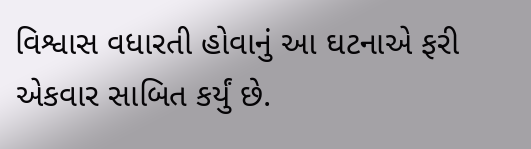વિશ્વાસ વધારતી હોવાનું આ ઘટનાએ ફરી એકવાર સાબિત કર્યું છે.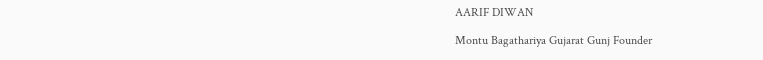AARIF DIWAN

Montu Bagathariya Gujarat Gunj Founder